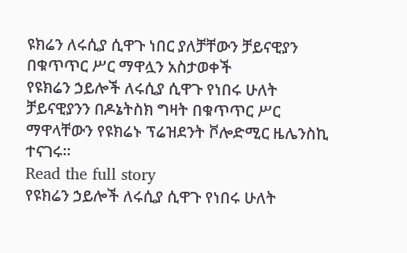ዩክሬን ለሩሲያ ሲዋጉ ነበር ያለቻቸውን ቻይናዊያን በቁጥጥር ሥር ማዋሏን አስታወቀች
የዩክሬን ኃይሎች ለሩሲያ ሲዋጉ የነበሩ ሁለት ቻይናዊያንን በዶኔትስክ ግዛት በቁጥጥር ሥር ማዋላቸውን የዩክሬኑ ፕሬዝደንት ቮሎድሚር ዜሌንስኪ ተናገሩ።
Read the full story
የዩክሬን ኃይሎች ለሩሲያ ሲዋጉ የነበሩ ሁለት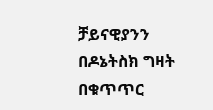ቻይናዊያንን በዶኔትስክ ግዛት በቁጥጥር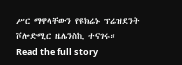ሥር ማዋላቸውን የዩክሬኑ ፕሬዝደንት ቮሎድሚር ዜሌንስኪ ተናገሩ።
Read the full story